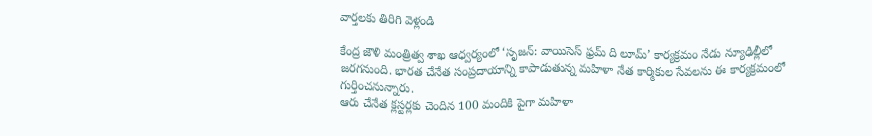వార్తలకు తిరిగి వెళ్లండి

కేంద్ర జౌళి మంత్రిత్వ శాఖ ఆధ్వర్యంలో ‘సృజన్: వాయిసెస్ ఫ్రమ్ ది లూమ్’ కార్యక్రమం నేడు న్యూఢిల్లీలో జరగనుంది. భారత చేనేత సంప్రదాయాన్ని కాపాడుతున్న మహిళా నేత కార్మికుల సేవలను ఈ కార్యక్రమంలో గుర్తించనున్నారు.
ఆరు చేనేత క్లస్టర్లకు చెందిన 100 మందికి పైగా మహిళా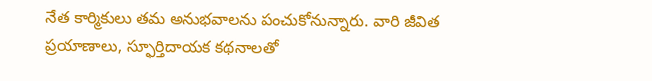నేత కార్మికులు తమ అనుభవాలను పంచుకోనున్నారు. వారి జీవిత ప్రయాణాలు, స్ఫూర్తిదాయక కథనాలతో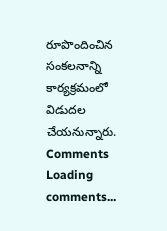రూపొందించిన సంకలనాన్ని కార్యక్రమంలో విడుదల చేయనున్నారు.
Comments
Loading comments...